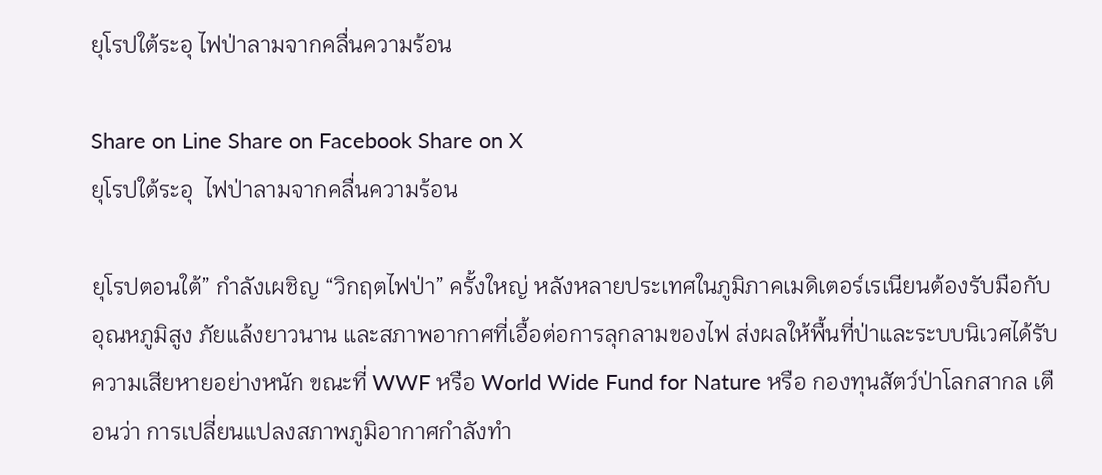ยุโรปใต้ระอุ ไฟป่าลามจากคลื่นความร้อน

Share on Line Share on Facebook Share on X
ยุโรปใต้ระอุ  ไฟป่าลามจากคลื่นความร้อน

ยุโรปตอนใต้” กำลังเผชิญ “วิกฤตไฟป่า” ครั้งใหญ่ หลังหลายประเทศในภูมิภาคเมดิเตอร์เรเนียนต้องรับมือกับอุณหภูมิสูง ภัยแล้งยาวนาน และสภาพอากาศที่เอื้อต่อการลุกลามของไฟ ส่งผลให้พื้นที่ป่าและระบบนิเวศได้รับความเสียหายอย่างหนัก ขณะที่ WWF หรือ World Wide Fund for Nature หรือ กองทุนสัตว์ป่าโลกสากล เตือนว่า การเปลี่ยนแปลงสภาพภูมิอากาศกำลังทำ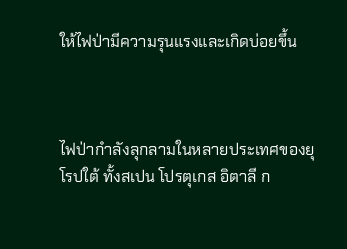ให้ไฟป่ามีความรุนแรงและเกิดบ่อยขึ้น



ไฟป่ากำลังลุกลามในหลายประเทศของยุโรปใต้ ทั้งสเปน โปรตุเกส อิตาลี ก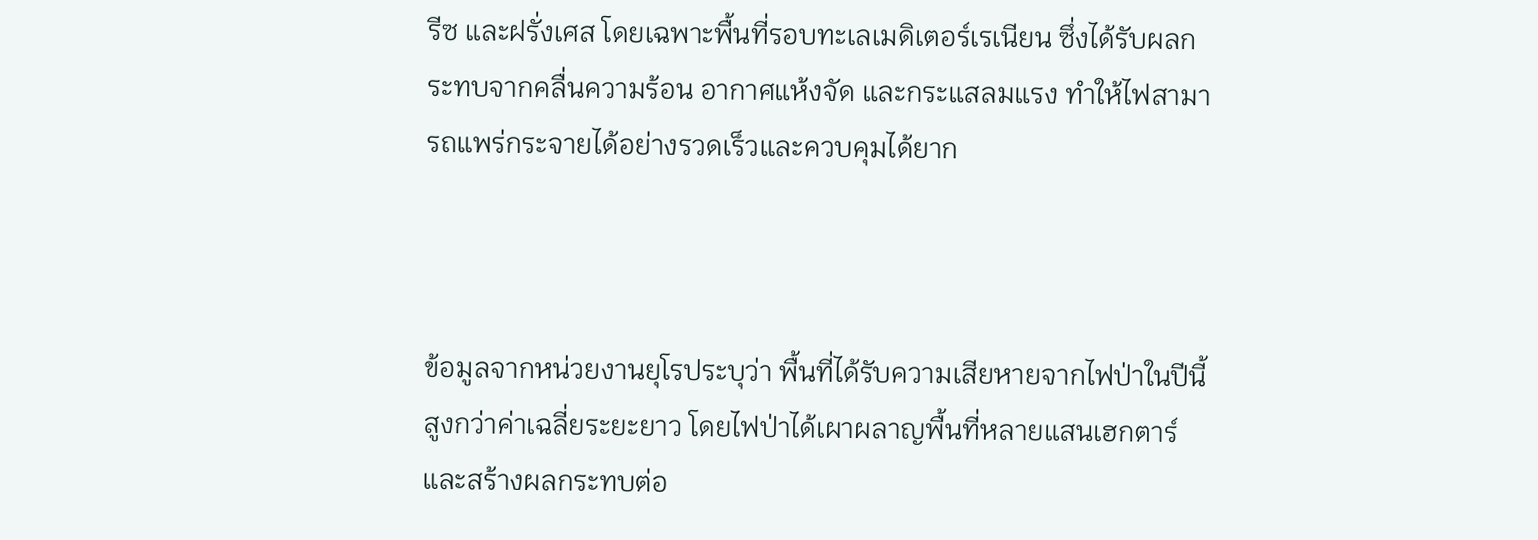รีซ และฝรั่งเศส โดยเฉพาะพื้นที่รอบทะเลเมดิเตอร์เรเนียน ซึ่งได้รับผลกระทบจากคลื่นความร้อน อากาศแห้งจัด และกระแสลมแรง ทำให้ไฟสามารถแพร่กระจายได้อย่างรวดเร็วและควบคุมได้ยาก



ข้อมูลจากหน่วยงานยุโรประบุว่า พื้นที่ได้รับความเสียหายจากไฟป่าในปีนี้สูงกว่าค่าเฉลี่ยระยะยาว โดยไฟป่าได้เผาผลาญพื้นที่หลายแสนเฮกตาร์ และสร้างผลกระทบต่อ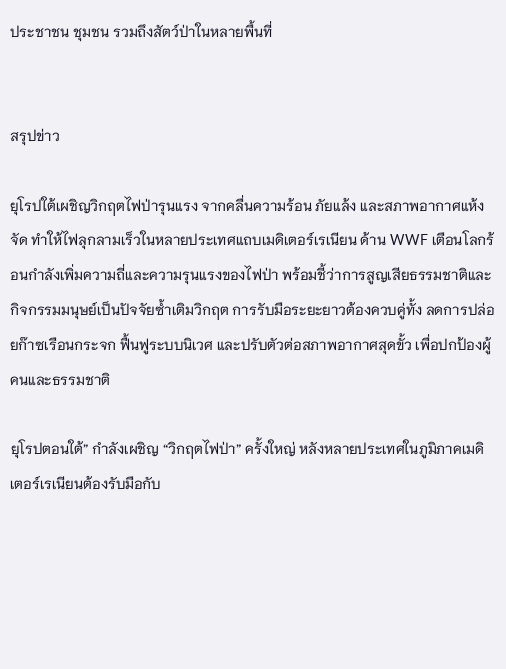ประชาชน ชุมชน รวมถึงสัตว์ป่าในหลายพื้นที่


สรุปข่าว

ยุโรปใต้เผชิญวิกฤตไฟป่ารุนแรง จากคลื่นความร้อน ภัยแล้ง และสภาพอากาศแห้งจัด ทำให้ไฟลุกลามเร็วในหลายประเทศแถบเมดิเตอร์เรเนียน ด้าน WWF เตือนโลกร้อนกำลังเพิ่มความถี่และความรุนแรงของไฟป่า พร้อมชี้ว่าการสูญเสียธรรมชาติและกิจกรรมมนุษย์เป็นปัจจัยซ้ำเติมวิกฤต การรับมือระยะยาวต้องควบคู่ทั้ง ลดการปล่อยก๊าซเรือนกระจก ฟื้นฟูระบบนิเวศ และปรับตัวต่อสภาพอากาศสุดขั้ว เพื่อปกป้องผู้คนและธรรมชาติ

ยุโรปตอนใต้” กำลังเผชิญ “วิกฤตไฟป่า” ครั้งใหญ่ หลังหลายประเทศในภูมิภาคเมดิเตอร์เรเนียนต้องรับมือกับ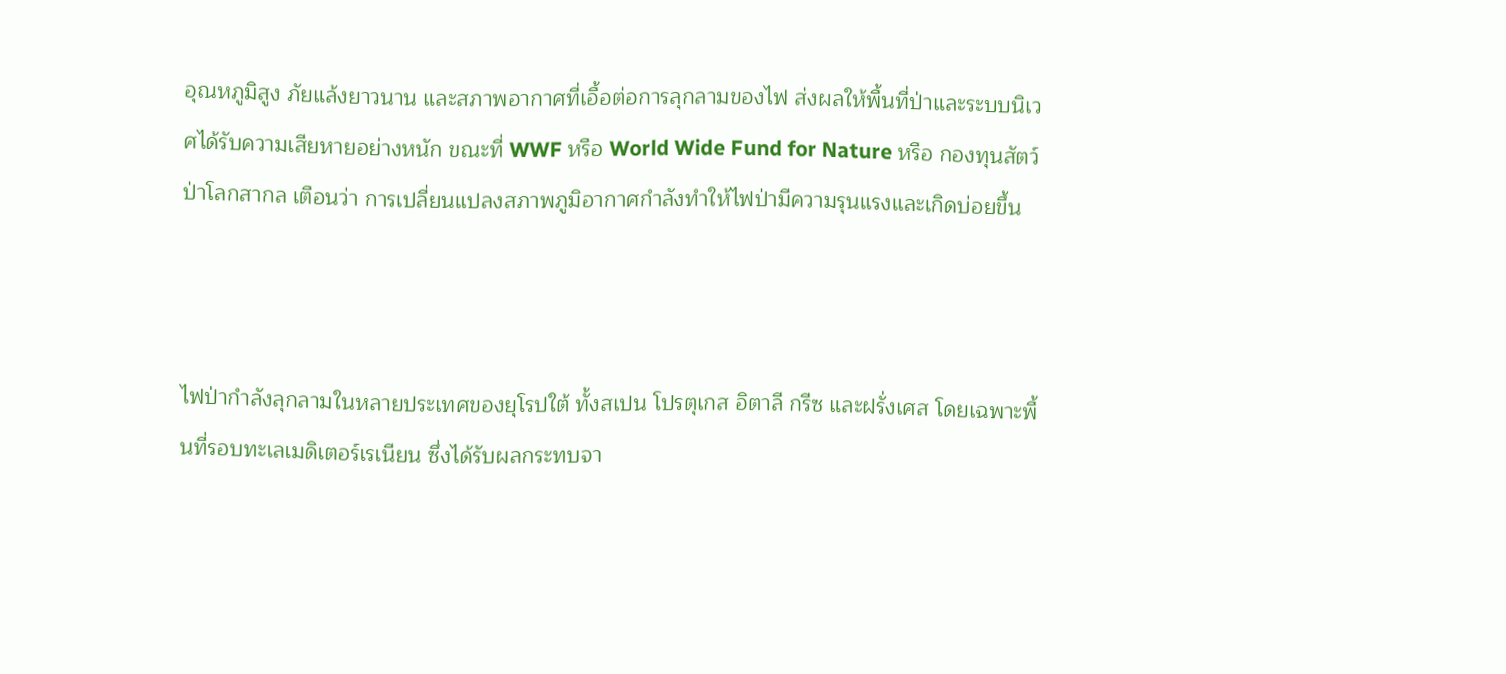อุณหภูมิสูง ภัยแล้งยาวนาน และสภาพอากาศที่เอื้อต่อการลุกลามของไฟ ส่งผลให้พื้นที่ป่าและระบบนิเวศได้รับความเสียหายอย่างหนัก ขณะที่ WWF หรือ World Wide Fund for Nature หรือ กองทุนสัตว์ป่าโลกสากล เตือนว่า การเปลี่ยนแปลงสภาพภูมิอากาศกำลังทำให้ไฟป่ามีความรุนแรงและเกิดบ่อยขึ้น



ไฟป่ากำลังลุกลามในหลายประเทศของยุโรปใต้ ทั้งสเปน โปรตุเกส อิตาลี กรีซ และฝรั่งเศส โดยเฉพาะพื้นที่รอบทะเลเมดิเตอร์เรเนียน ซึ่งได้รับผลกระทบจา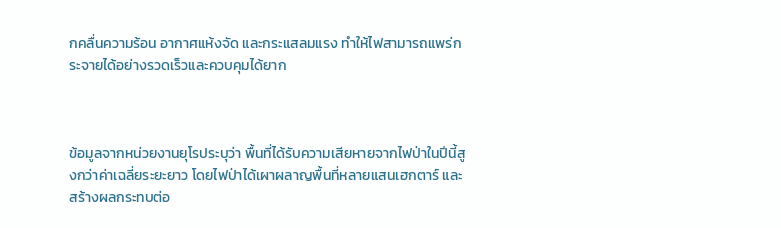กคลื่นความร้อน อากาศแห้งจัด และกระแสลมแรง ทำให้ไฟสามารถแพร่กระจายได้อย่างรวดเร็วและควบคุมได้ยาก



ข้อมูลจากหน่วยงานยุโรประบุว่า พื้นที่ได้รับความเสียหายจากไฟป่าในปีนี้สูงกว่าค่าเฉลี่ยระยะยาว โดยไฟป่าได้เผาผลาญพื้นที่หลายแสนเฮกตาร์ และสร้างผลกระทบต่อ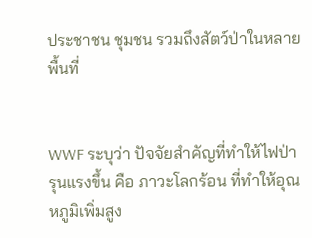ประชาชน ชุมชน รวมถึงสัตว์ป่าในหลายพื้นที่


WWF ระบุว่า ปัจจัยสำคัญที่ทำให้ไฟป่ารุนแรงขึ้น คือ ภาวะโลกร้อน ที่ทำให้อุณหภูมิเพิ่มสูง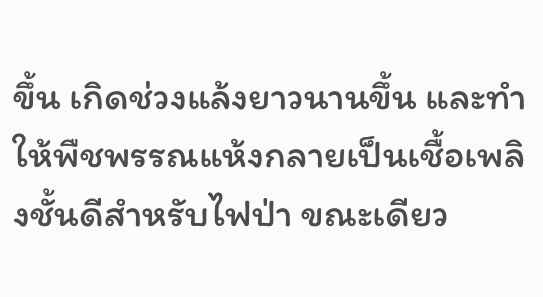ขึ้น เกิดช่วงแล้งยาวนานขึ้น และทำให้พืชพรรณแห้งกลายเป็นเชื้อเพลิงชั้นดีสำหรับไฟป่า ขณะเดียว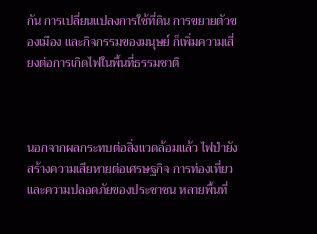กัน การเปลี่ยนแปลงการใช้ที่ดิน การขยายตัวของเมือง และกิจกรรมของมนุษย์ ก็เพิ่มความเสี่ยงต่อการเกิดไฟในพื้นที่ธรรมชาติ



นอกจากผลกระทบต่อสิ่งแวดล้อมแล้ว ไฟป่ายังสร้างความเสียหายต่อเศรษฐกิจ การท่องเที่ยว และความปลอดภัยของประชาชน หลายพื้นที่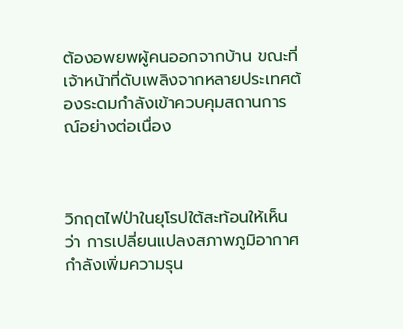ต้องอพยพผู้คนออกจากบ้าน ขณะที่เจ้าหน้าที่ดับเพลิงจากหลายประเทศต้องระดมกำลังเข้าควบคุมสถานการณ์อย่างต่อเนื่อง



วิกฤตไฟป่าในยุโรปใต้สะท้อนให้เห็นว่า การเปลี่ยนแปลงสภาพภูมิอากาศกำลังเพิ่มความรุน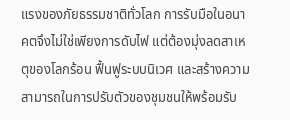แรงของภัยธรรมชาติทั่วโลก การรับมือในอนาคตจึงไม่ใช่เพียงการดับไฟ แต่ต้องมุ่งลดสาเหตุของโลกร้อน ฟื้นฟูระบบนิเวศ และสร้างความสามารถในการปรับตัวของชุมชนให้พร้อมรับ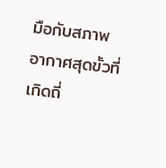มือกับสภาพอากาศสุดขั้วที่เกิดถี่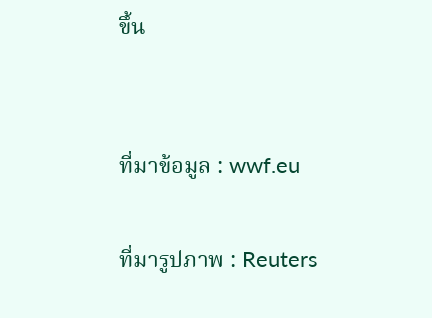ขึ้น


ที่มาข้อมูล : wwf.eu

ที่มารูปภาพ : Reuters